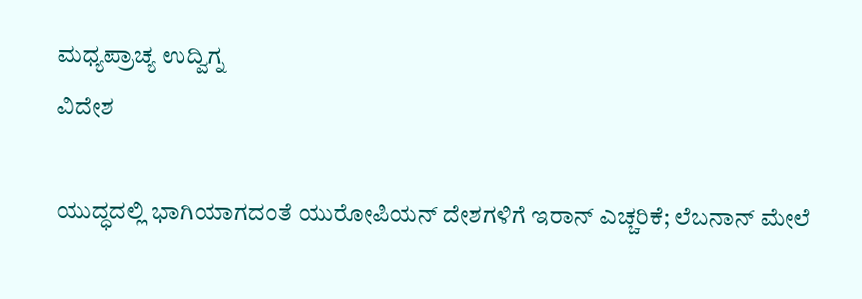ಮಧ್ಯಪ್ರಾಚ್ಯ ಉದ್ವಿಗ್ನ
ವಿದೇಶ

ಯುದ್ಧದಲ್ಲಿ ಭಾಗಿಯಾಗದಂತೆ ಯುರೋಪಿಯನ್ ದೇಶಗಳಿಗೆ ಇರಾನ್ ಎಚ್ಚರಿಕೆ; ಲೆಬನಾನ್ ಮೇಲೆ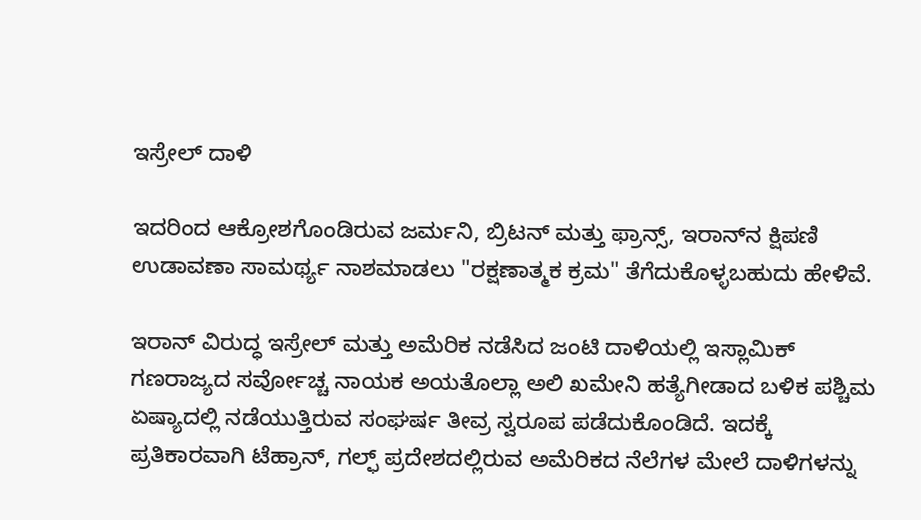ಇಸ್ರೇಲ್ ದಾಳಿ

ಇದರಿಂದ ಆಕ್ರೋಶಗೊಂಡಿರುವ ಜರ್ಮನಿ, ಬ್ರಿಟನ್ ಮತ್ತು ಫ್ರಾನ್ಸ್, ಇರಾನ್‌ನ ಕ್ಷಿಪಣಿ ಉಡಾವಣಾ ಸಾಮರ್ಥ್ಯ ನಾಶಮಾಡಲು "ರಕ್ಷಣಾತ್ಮಕ ಕ್ರಮ" ತೆಗೆದುಕೊಳ್ಳಬಹುದು ಹೇಳಿವೆ.

ಇರಾನ್ ವಿರುದ್ಧ ಇಸ್ರೇಲ್ ಮತ್ತು ಅಮೆರಿಕ ನಡೆಸಿದ ಜಂಟಿ ದಾಳಿಯಲ್ಲಿ ಇಸ್ಲಾಮಿಕ್ ಗಣರಾಜ್ಯದ ಸರ್ವೋಚ್ಚ ನಾಯಕ ಅಯತೊಲ್ಲಾ ಅಲಿ ಖಮೇನಿ ಹತ್ಯೆಗೀಡಾದ ಬಳಿಕ ಪಶ್ಚಿಮ ಏಷ್ಯಾದಲ್ಲಿ ನಡೆಯುತ್ತಿರುವ ಸಂಘರ್ಷ ತೀವ್ರ ಸ್ವರೂಪ ಪಡೆದುಕೊಂಡಿದೆ. ಇದಕ್ಕೆ ಪ್ರತಿಕಾರವಾಗಿ ಟೆಹ್ರಾನ್, ಗಲ್ಫ್ ಪ್ರದೇಶದಲ್ಲಿರುವ ಅಮೆರಿಕದ ನೆಲೆಗಳ ಮೇಲೆ ದಾಳಿಗಳನ್ನು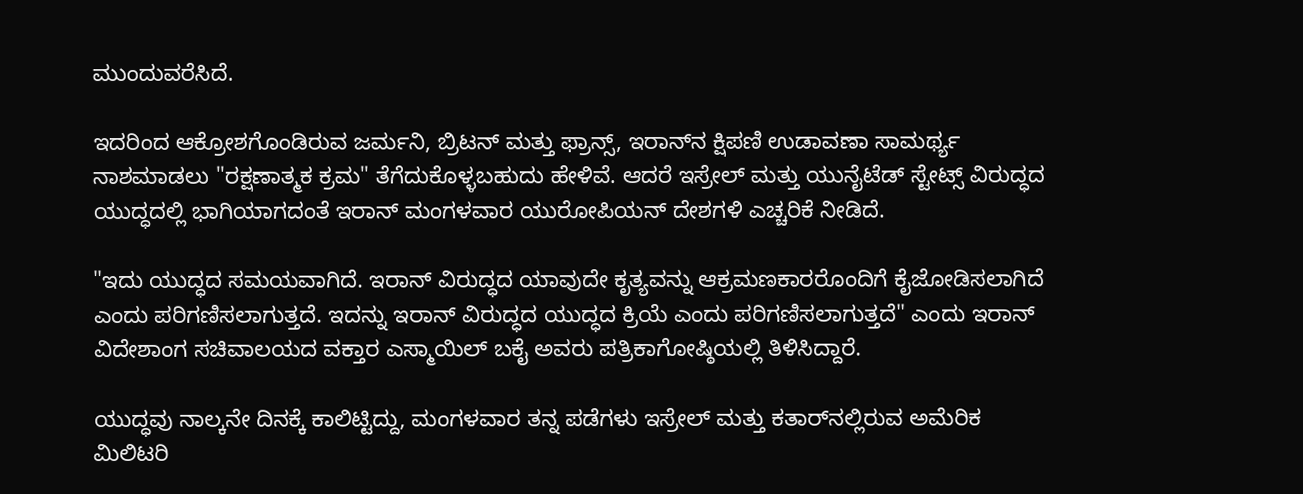ಮುಂದುವರೆಸಿದೆ.

ಇದರಿಂದ ಆಕ್ರೋಶಗೊಂಡಿರುವ ಜರ್ಮನಿ, ಬ್ರಿಟನ್ ಮತ್ತು ಫ್ರಾನ್ಸ್, ಇರಾನ್‌ನ ಕ್ಷಿಪಣಿ ಉಡಾವಣಾ ಸಾಮರ್ಥ್ಯ ನಾಶಮಾಡಲು "ರಕ್ಷಣಾತ್ಮಕ ಕ್ರಮ" ತೆಗೆದುಕೊಳ್ಳಬಹುದು ಹೇಳಿವೆ. ಆದರೆ ಇಸ್ರೇಲ್ ಮತ್ತು ಯುನೈಟೆಡ್ ಸ್ಟೇಟ್ಸ್ ವಿರುದ್ಧದ ಯುದ್ಧದಲ್ಲಿ ಭಾಗಿಯಾಗದಂತೆ ಇರಾನ್ ಮಂಗಳವಾರ ಯುರೋಪಿಯನ್ ದೇಶಗಳಿ ಎಚ್ಚರಿಕೆ ನೀಡಿದೆ.

"ಇದು ಯುದ್ಧದ ಸಮಯವಾಗಿದೆ. ಇರಾನ್ ವಿರುದ್ಧದ ಯಾವುದೇ ಕೃತ್ಯವನ್ನು ಆಕ್ರಮಣಕಾರರೊಂದಿಗೆ ಕೈಜೋಡಿಸಲಾಗಿದೆ ಎಂದು ಪರಿಗಣಿಸಲಾಗುತ್ತದೆ. ಇದನ್ನು ಇರಾನ್ ವಿರುದ್ಧದ ಯುದ್ಧದ ಕ್ರಿಯೆ ಎಂದು ಪರಿಗಣಿಸಲಾಗುತ್ತದೆ" ಎಂದು ಇರಾನ್ ವಿದೇಶಾಂಗ ಸಚಿವಾಲಯದ ವಕ್ತಾರ ಎಸ್ಮಾಯಿಲ್ ಬಕೈ ಅವರು ಪತ್ರಿಕಾಗೋಷ್ಠಿಯಲ್ಲಿ ತಿಳಿಸಿದ್ದಾರೆ.

ಯುದ್ಧವು ನಾಲ್ಕನೇ ದಿನಕ್ಕೆ ಕಾಲಿಟ್ಟಿದ್ದು, ಮಂಗಳವಾರ ತನ್ನ ಪಡೆಗಳು ಇಸ್ರೇಲ್ ಮತ್ತು ಕತಾರ್‌ನಲ್ಲಿರುವ ಅಮೆರಿಕ ಮಿಲಿಟರಿ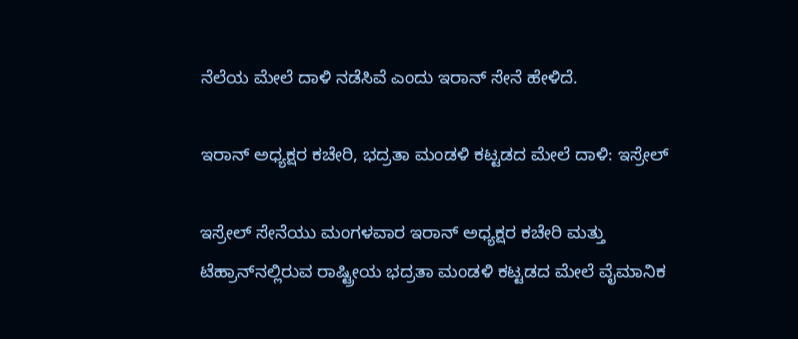ನೆಲೆಯ ಮೇಲೆ ದಾಳಿ ನಡೆಸಿವೆ ಎಂದು ಇರಾನ್ ಸೇನೆ ಹೇಳಿದೆ.

ಇರಾನ್ ಅಧ್ಯಕ್ಷರ ಕಚೇರಿ, ಭದ್ರತಾ ಮಂಡಳಿ ಕಟ್ಟಡದ ಮೇಲೆ ದಾಳಿ: ಇಸ್ರೇಲ್

ಇಸ್ರೇಲ್ ಸೇನೆಯು ಮಂಗಳವಾರ ಇರಾನ್ ಅಧ್ಯಕ್ಷರ ಕಚೇರಿ ಮತ್ತು ಟೆಹ್ರಾನ್‌ನಲ್ಲಿರುವ ರಾಷ್ಟ್ರೀಯ ಭದ್ರತಾ ಮಂಡಳಿ ಕಟ್ಟಡದ ಮೇಲೆ ವೈಮಾನಿಕ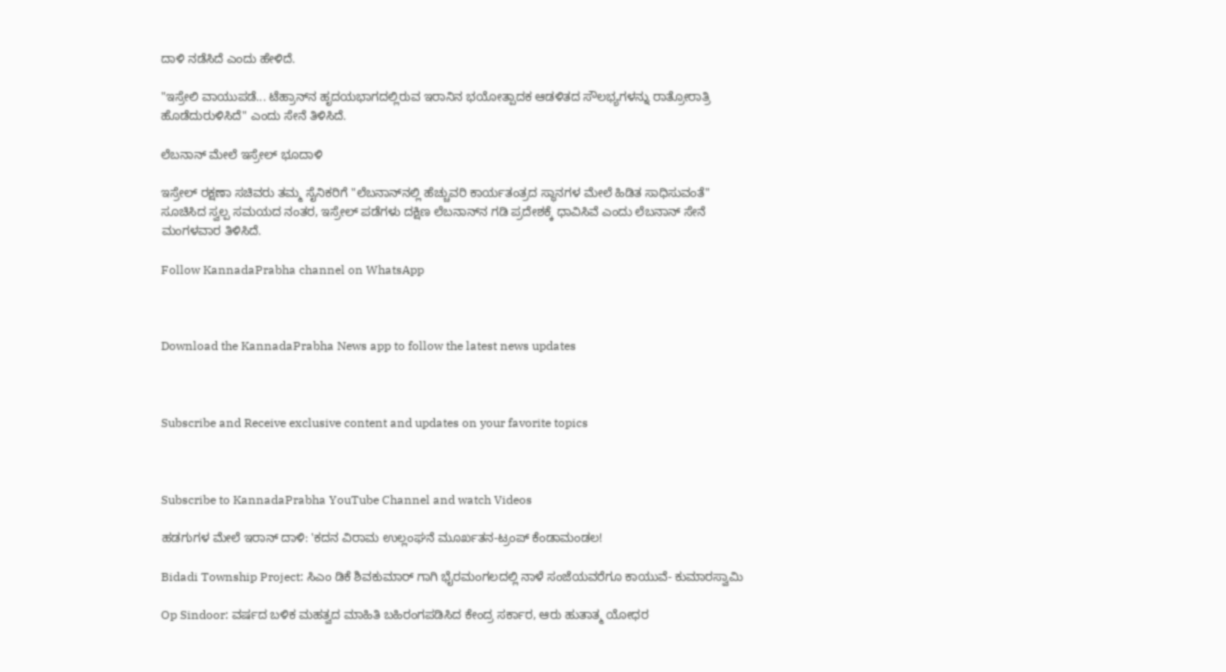ದಾಳಿ ನಡೆಸಿದೆ ಎಂದು ಹೇಳಿದೆ.

"ಇಸ್ರೇಲಿ ವಾಯುಪಡೆ... ಟೆಹ್ರಾನ್‌ನ ಹೃದಯಭಾಗದಲ್ಲಿರುವ ಇರಾನಿನ ಭಯೋತ್ಪಾದಕ ಆಡಳಿತದ ಸೌಲಭ್ಯಗಳನ್ನು ರಾತ್ರೋರಾತ್ರಿ ಹೊಡೆದುರುಳಿಸಿದೆ" ಎಂದು ಸೇನೆ ತಿಳಿಸಿದೆ.

ಲೆಬನಾನ್ ಮೇಲೆ ಇಸ್ರೇಲ್ ಭೂದಾಳಿ

ಇಸ್ರೇಲ್ ರಕ್ಷಣಾ ಸಚಿವರು ತಮ್ಮ ಸೈನಿಕರಿಗೆ "ಲೆಬನಾನ್‌ನಲ್ಲಿ ಹೆಚ್ಚುವರಿ ಕಾರ್ಯತಂತ್ರದ ಸ್ಥಾನಗಳ ಮೇಲೆ ಹಿಡಿತ ಸಾಧಿಸುವಂತೆ" ಸೂಚಿಸಿದ ಸ್ವಲ್ಪ ಸಮಯದ ನಂತರ, ಇಸ್ರೇಲ್ ಪಡೆಗಳು ದಕ್ಷಿಣ ಲೆಬನಾನ್‌ನ ಗಡಿ ಪ್ರದೇಶಕ್ಕೆ ಧಾವಿಸಿವೆ ಎಂದು ಲೆಬನಾನ್ ಸೇನೆ ಮಂಗಳವಾರ ತಿಳಿಸಿದೆ.

Follow KannadaPrabha channel on WhatsApp



Download the KannadaPrabha News app to follow the latest news updates



Subscribe and Receive exclusive content and updates on your favorite topics



Subscribe to KannadaPrabha YouTube Channel and watch Videos

ಹಡಗುಗಳ ಮೇಲೆ ಇರಾನ್ ದಾಳಿ: 'ಕದನ ವಿರಾಮ ಉಲ್ಲಂಘನೆ ಮೂರ್ಖತನ-ಟ್ರಂಪ್ ಕೆಂಡಾಮಂಡಲ!

Bidadi Township Project: ಸಿಎಂ ಡಿಕೆ ಶಿವಕುಮಾರ್ ಗಾಗಿ ಭೈರಮಂಗಲದಲ್ಲಿ ನಾಳೆ ಸಂಜೆಯವರೆಗೂ ಕಾಯುವೆ- ಕುಮಾರಸ್ವಾಮಿ

Op Sindoor: ವರ್ಷದ ಬಳಿಕ ಮಹತ್ವದ ಮಾಹಿತಿ ಬಹಿರಂಗಪಡಿಸಿದ ಕೇಂದ್ರ ಸರ್ಕಾರ, ಆರು ಹುತಾತ್ಮ ಯೋಧರ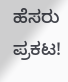ಹೆಸರು ಪ್ರಕಟ!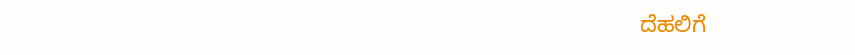ದೆಹಲಿಗೆ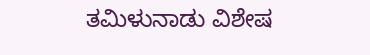ತಮಿಳುನಾಡು ವಿಶೇಷ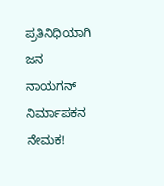ಪ್ರತಿನಿಧಿಯಾಗಿ ಜನ ನಾಯಗನ್ ನಿರ್ಮಾಪಕನ ನೇಮಕ!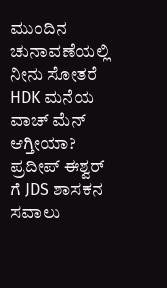ಮುಂದಿನ ಚುನಾವಣೆಯಲ್ಲಿ ನೀನು ಸೋತರೆ HDK ಮನೆಯ ವಾಚ್ ಮೆನ್ ಆಗ್ತೀಯಾ? ಪ್ರದೀಪ್ ಈಶ್ವರ್ ಗೆ JDS ಶಾಸಕನ ಸವಾಲು